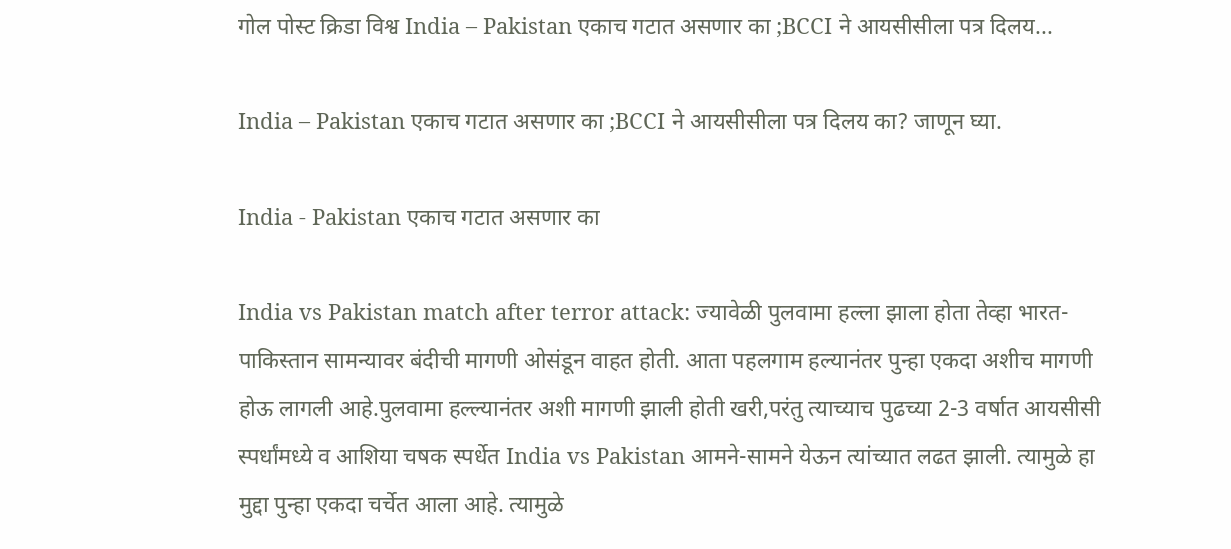गोल पोस्ट क्रिडा विश्व India – Pakistan एकाच गटात असणार का ;BCCI ने आयसीसीला पत्र दिलय...

India – Pakistan एकाच गटात असणार का ;BCCI ने आयसीसीला पत्र दिलय का? जाणून घ्या.

India - Pakistan एकाच गटात असणार का

India vs Pakistan match after terror attack: ज्यावेळी पुलवामा हल्ला झाला होता तेव्हा भारत- पाकिस्तान सामन्यावर बंदीची मागणी ओसंडून वाहत होती. आता पहलगाम हल्यानंतर पुन्हा एकदा अशीच मागणी होऊ लागली आहे.पुलवामा हल्ल्यानंतर अशी मागणी झाली होती खरी,परंतु त्याच्याच पुढच्या 2-3 वर्षात आयसीसी स्पर्धांमध्ये व आशिया चषक स्पर्धेत India vs Pakistan आमने-सामने येऊन त्यांच्यात लढत झाली. त्यामुळे हा मुद्दा पुन्हा एकदा चर्चेत आला आहे. त्यामुळे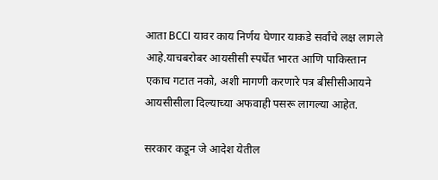आता BCCI यावर काय निर्णय घेणार याकडे सर्वांचे लक्ष लागले आहे.याचबरोबर आयसीसी स्पर्धेत भारत आणि पाकिस्तान एकाच गटात नको, अशी मागणी करणारे पत्र बीसीसीआयने आयसीसीला दिल्याच्या अफवाही पसरू लागल्या आहेत.

सरकार कडून जे आदेश येतील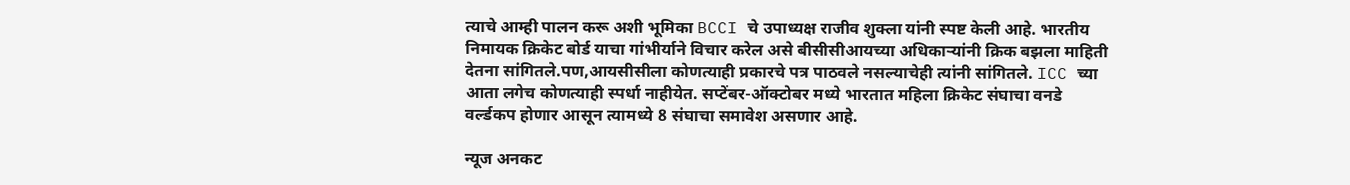त्याचे आम्ही पालन करू अशी भूमिका BCCI चे उपाध्यक्ष राजीव शुक्ला यांनी स्पष्ट केली आहे. भारतीय निमायक क्रिकेट बोर्ड याचा गांभीर्याने विचार करेल असे बीसीसीआयच्या अधिकाऱ्यांनी क्रिक बझला माहिती देतना सांगितले.पण,आयसीसीला कोणत्याही प्रकारचे पत्र पाठवले नसल्याचेही त्यांनी सांगितले. ICC च्या आता लगेच कोणत्याही स्पर्धा नाहीयेत. सप्टेंबर-ऑक्टोबर मध्ये भारतात महिला क्रिकेट संघाचा वनडे वर्ल्डकप होणार आसून त्यामध्ये 8 संघाचा समावेश असणार आहे.

न्यूज अनकट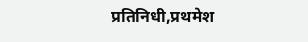प्रतिनिधी,प्रथमेश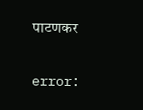पाटणकर

error: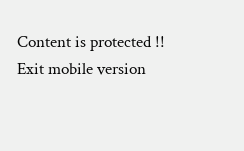Content is protected !!
Exit mobile version